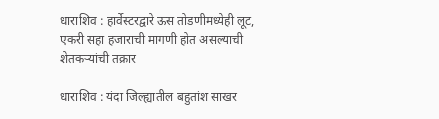धाराशिव : हार्वेस्टरद्वारे ऊस तोडणीमध्येही लूट, एकरी सहा हजाराची मागणी होत असल्याची शेतकऱ्यांची तक्रार

धाराशिव : यंदा जिल्ह्यातील बहुतांश साखर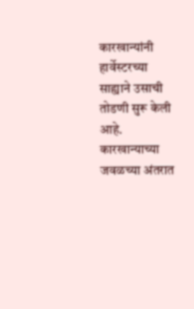कारखान्यांनी हार्वेस्टरच्या साह्याने उसाची तोडणी सुरू केली आहे. कारखान्याच्या जवळच्या अंतरात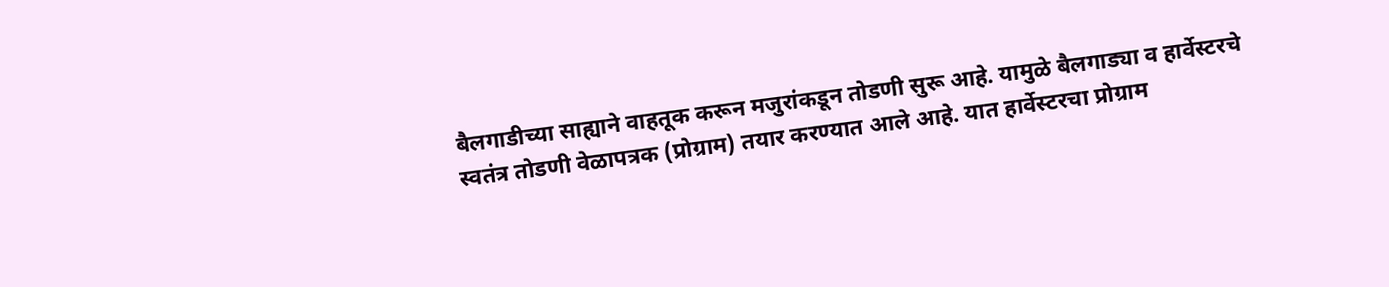बैलगाडीच्या साह्याने वाहतूक करून मजुरांकडून तोडणी सुरू आहे. यामुळे बैलगाड्या व हार्वेस्टरचे स्वतंत्र तोडणी वेळापत्रक (प्रोग्राम) तयार करण्यात आले आहे. यात हार्वेस्टरचा प्रोग्राम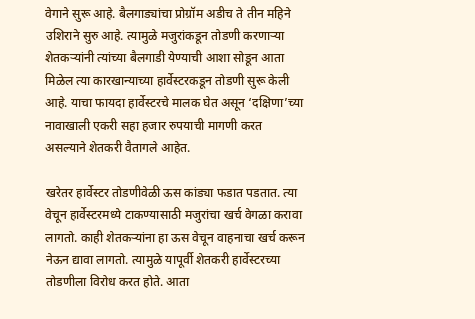वेगाने सुरू आहे. बैलगाड्यांचा प्रोग्रॉम अडीच ते तीन महिने उशिराने सुरु आहे. त्यामुळे मजुरांकडून तोडणी करणाऱ्या शेतकऱ्यांनी त्यांच्या बैलगाडी येण्याची आशा सोडून आता मिळेल त्या कारखान्याच्या हार्वेस्टरकडून तोडणी सुरू केली आहे. याचा फायदा हार्वेस्टरचे मालक घेत असून ‘दक्षिणा’च्या नावाखाली एकरी सहा हजार रुपयाची मागणी करत असल्याने शेतकरी वैतागले आहेत.

खरेतर हार्वेस्टर तोडणीवेळी ऊस कांड्या फडात पडतात. त्या वेचून हार्वेस्टरमध्ये टाकण्यासाठी मजुरांचा खर्च वेगळा करावा लागतो. काही शेतकऱ्यांना हा ऊस वेचून वाहनाचा खर्च करून नेऊन द्यावा लागतो. त्यामुळे यापूर्वी शेतकरी हार्वेस्टरच्या तोडणीला विरोध करत होते. आता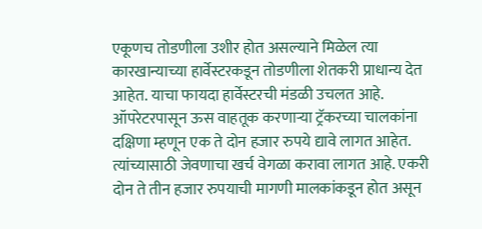एकूणच तोडणीला उशीर होत असल्याने मिळेल त्या कारखान्याच्या हार्वेस्टरकडून तोडणीला शेतकरी प्राधान्य देत आहेत. याचा फायदा हार्वेस्टरची मंडळी उचलत आहे. ऑपरेटरपासून ऊस वाहतूक करणाऱ्या ट्रॅकरच्या चालकांना दक्षिणा म्हणून एक ते दोन हजार रुपये द्यावे लागत आहेत. त्यांच्यासाठी जेवणाचा खर्च वेगळा करावा लागत आहे. एकरी दोन ते तीन हजार रुपयाची मागणी मालकांकडून होत असून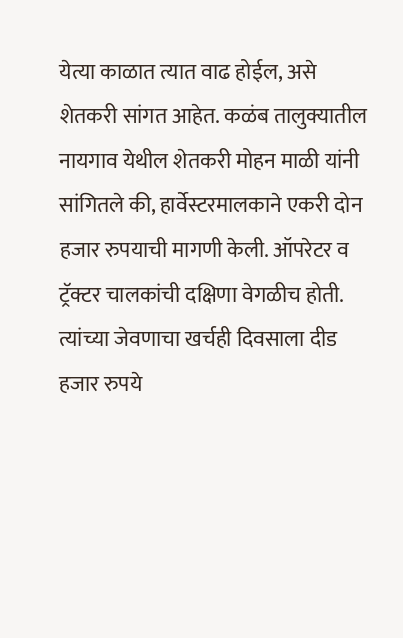येत्या काळात त्यात वाढ होईल, असे शेतकरी सांगत आहेत. कळंब तालुक्यातील नायगाव येथील शेतकरी मोहन माळी यांनी सांगितले की, हार्वेस्टरमालकाने एकरी दोन हजार रुपयाची मागणी केली. ऑपरेटर व ट्रॅक्टर चालकांची दक्षिणा वेगळीच होती. त्यांच्या जेवणाचा खर्चही दिवसाला दीड हजार रुपये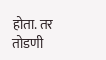होता. तर तोडणी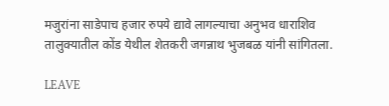मजुरांना साडेपाच हजार रुपये द्यावे लागल्याचा अनुभव धाराशिव तालुक्यातील कोंड येथील शेतकरी जगन्नाथ भुजबळ यांनी सांगितला.

LEAVE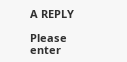A REPLY

Please enter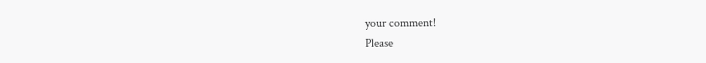your comment!
Please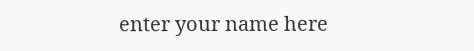enter your name here